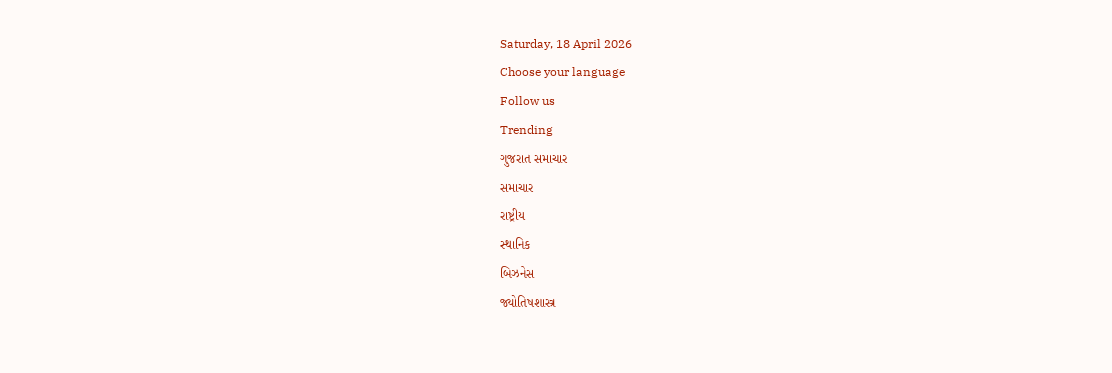Saturday, 18 April 2026
Choose your language
Follow us
Trending
ગુજરાત સમાચાર
સમાચાર
રાષ્ટ્રીય
સ્થાનિક
બિઝનેસ
જ્યોતિષશાસ્ત્ર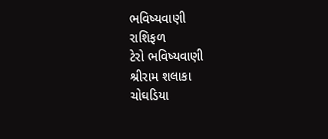ભવિષ્યવાણી
રાશિફળ
ટેરો ભવિષ્યવાણી
શ્રીરામ શલાકા
ચોઘડિયા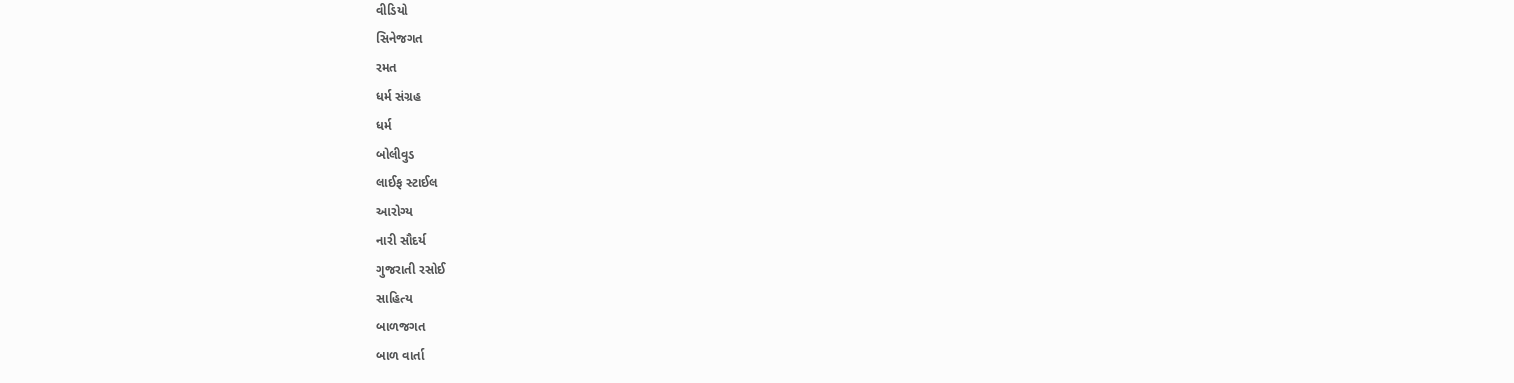વીડિયો
સિનેજગત
રમત
ધર્મ સંગ્રહ
ધર્મ
બોલીવુડ
લાઈફ સ્ટાઈલ
આરોગ્ય
નારી સૌદર્ય
ગુજરાતી રસોઈ
સાહિત્ય
બાળજગત
બાળ વાર્તા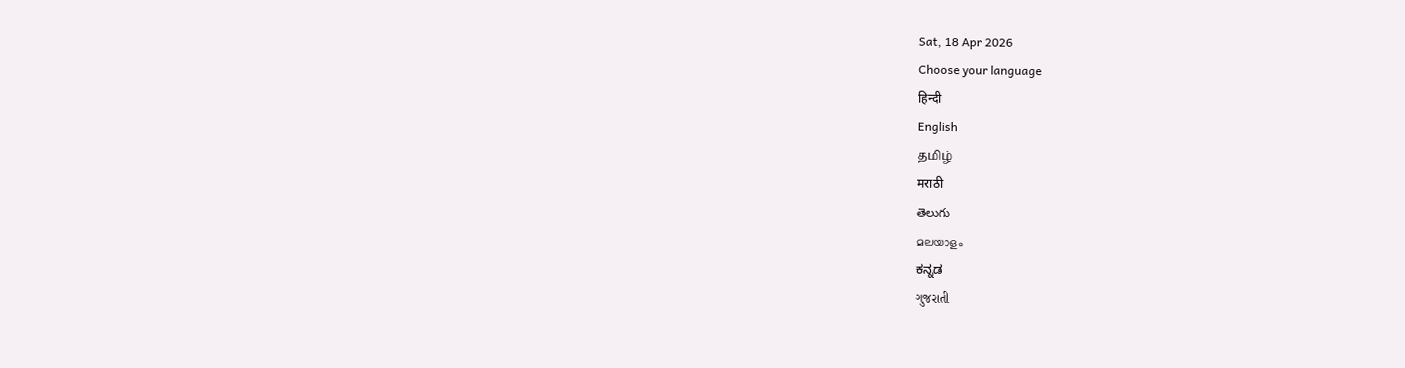Sat, 18 Apr 2026
Choose your language
हिन्दी
English
தமிழ்
मराठी
తెలుగు
മലയാളം
ಕನ್ನಡ
ગુજરાતી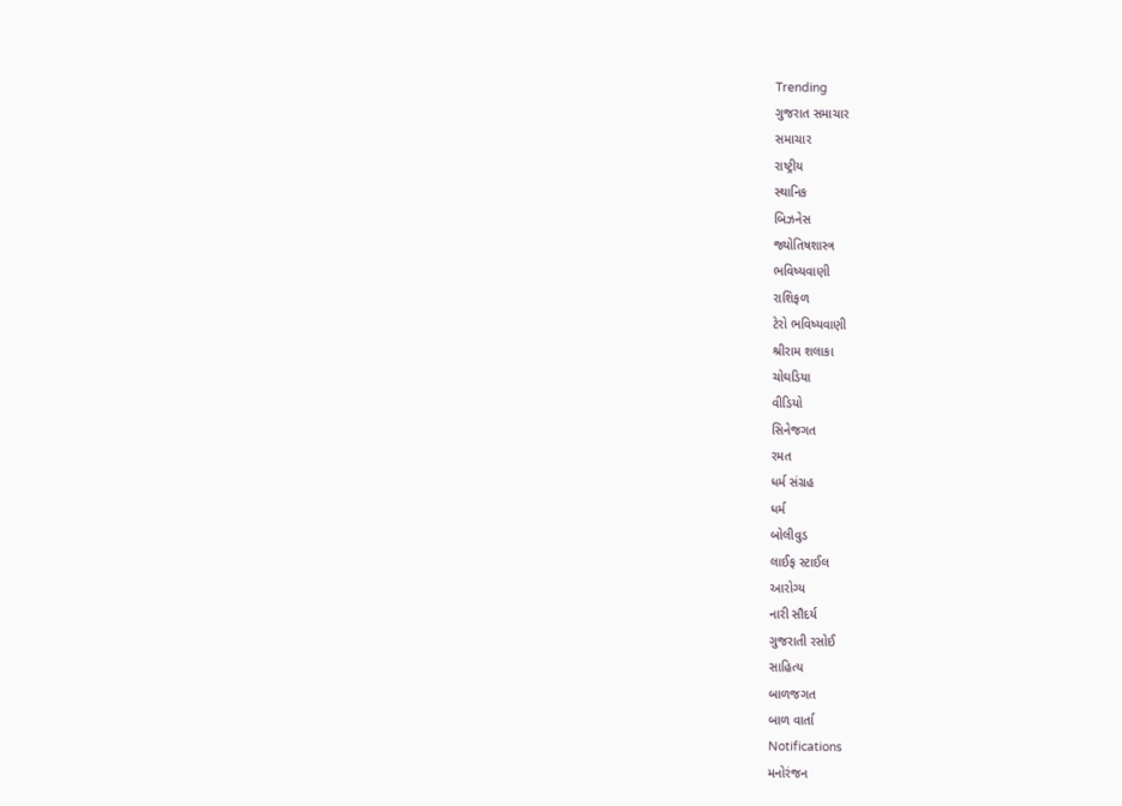Trending
ગુજરાત સમાચાર
સમાચાર
રાષ્ટ્રીય
સ્થાનિક
બિઝનેસ
જ્યોતિષશાસ્ત્ર
ભવિષ્યવાણી
રાશિફળ
ટેરો ભવિષ્યવાણી
શ્રીરામ શલાકા
ચોઘડિયા
વીડિયો
સિનેજગત
રમત
ધર્મ સંગ્રહ
ધર્મ
બોલીવુડ
લાઈફ સ્ટાઈલ
આરોગ્ય
નારી સૌદર્ય
ગુજરાતી રસોઈ
સાહિત્ય
બાળજગત
બાળ વાર્તા
Notifications
મનોરંજન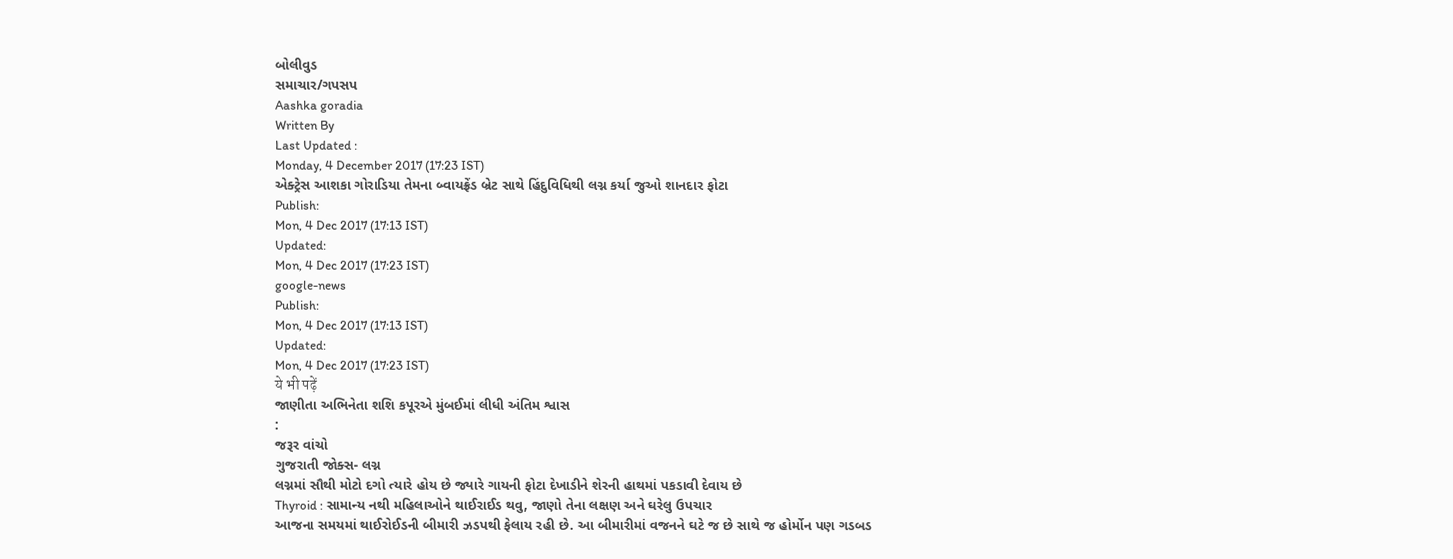બોલીવુડ
સમાચાર/ગપસપ
Aashka goradia
Written By
Last Updated :
Monday, 4 December 2017 (17:23 IST)
એક્ટ્રેસ આશકા ગોરાડિયા તેમના બ્વાયફ્રેંડ બ્રેટ સાથે હિંદુવિધિથી લગ્ન કર્યા જુઓ શાનદાર ફોટા
Publish:
Mon, 4 Dec 2017 (17:13 IST)
Updated:
Mon, 4 Dec 2017 (17:23 IST)
google-news
Publish:
Mon, 4 Dec 2017 (17:13 IST)
Updated:
Mon, 4 Dec 2017 (17:23 IST)
ये भी पढ़ें
જાણીતા અભિનેતા શશિ કપૂરએ મુંબઈમાં લીધી અંતિમ શ્વાસ
:
જરૂર વાંચો
ગુજરાતી જોક્સ- લગ્ન
લગ્નમાં સૌથી મોટો દગો ત્યારે હોય છે જ્યારે ગાયની ફોટા દેખાડીને શેરની હાથમાં પકડાવી દેવાય છે
Thyroid : સામાન્ય નથી મહિલાઓને થાઈરાઈડ થવુ, જાણો તેના લક્ષણ અને ઘરેલુ ઉપચાર
આજના સમયમાં થાઈરોઈડની બીમારી ઝડપથી ફેલાય રહી છે. આ બીમારીમાં વજનને ઘટે જ છે સાથે જ હોર્મોન પણ ગડબડ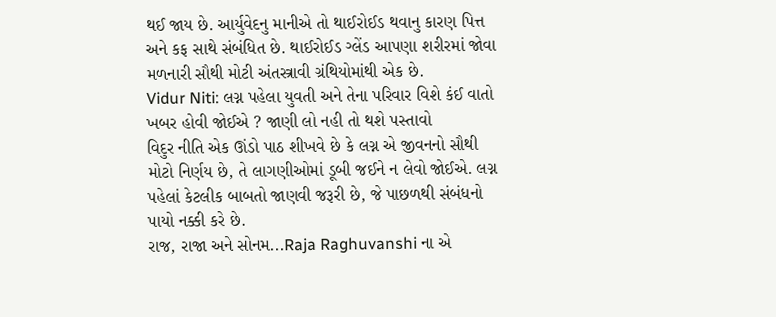થઈ જાય છે. આર્યુવેદનુ માનીએ તો થાઈરોઈડ થવાનુ કારણ પિત્ત અને કફ સાથે સંબંધિત છે. થાઈરોઈડ ગ્લેંડ આપણા શરીરમાં જોવા મળનારી સૌથી મોટી અંતસ્ત્રાવી ગ્રંથિયોમાંથી એક છે.
Vidur Niti: લગ્ન પહેલા યુવતી અને તેના પરિવાર વિશે કંઈ વાતો ખબર હોવી જોઈએ ? જાણી લો નહી તો થશે પસ્તાવો
વિદુર નીતિ એક ઊંડો પાઠ શીખવે છે કે લગ્ન એ જીવનનો સૌથી મોટો નિર્ણય છે, તે લાગણીઓમાં ડૂબી જઈને ન લેવો જોઈએ. લગ્ન પહેલાં કેટલીક બાબતો જાણવી જરૂરી છે, જે પાછળથી સંબંધનો પાયો નક્કી કરે છે.
રાજ, રાજા અને સોનમ...Raja Raghuvanshi ના એ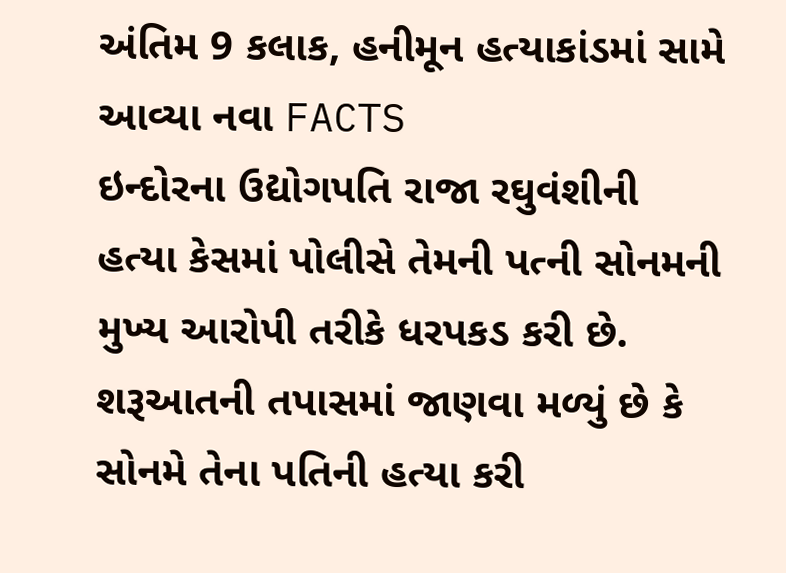અંતિમ 9 કલાક, હનીમૂન હત્યાકાંડમાં સામે આવ્યા નવા FACTS
ઇન્દોરના ઉદ્યોગપતિ રાજા રઘુવંશીની હત્યા કેસમાં પોલીસે તેમની પત્ની સોનમની મુખ્ય આરોપી તરીકે ધરપકડ કરી છે. શરૂઆતની તપાસમાં જાણવા મળ્યું છે કે સોનમે તેના પતિની હત્યા કરી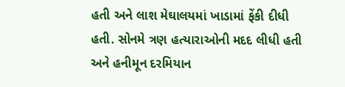હતી અને લાશ મેઘાલયમાં ખાડામાં ફેંકી દીધી હતી. સોનમે ત્રણ હત્યારાઓની મદદ લીધી હતી અને હનીમૂન દરમિયાન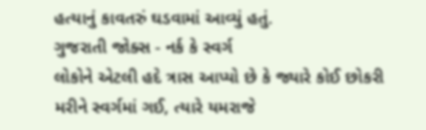હત્યાનું કાવતરું ઘડવામાં આવ્યું હતું.
ગુજરાતી જોક્સ - નર્ક કે સ્વર્ગ
લોકોને એટલી હદે ત્રાસ આપ્યો છે કે જ્યારે કોઈ છોકરી મરીને સ્વર્ગમાં ગઈ, ત્યારે યમરાજે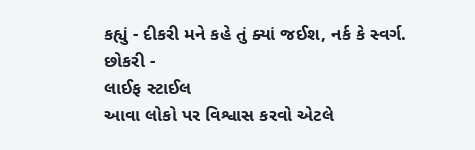કહ્યું - દીકરી મને કહે તું ક્યાં જઈશ, નર્ક કે સ્વર્ગ. છોકરી -
લાઈફ સ્ટાઈલ
આવા લોકો પર વિશ્વાસ કરવો એટલે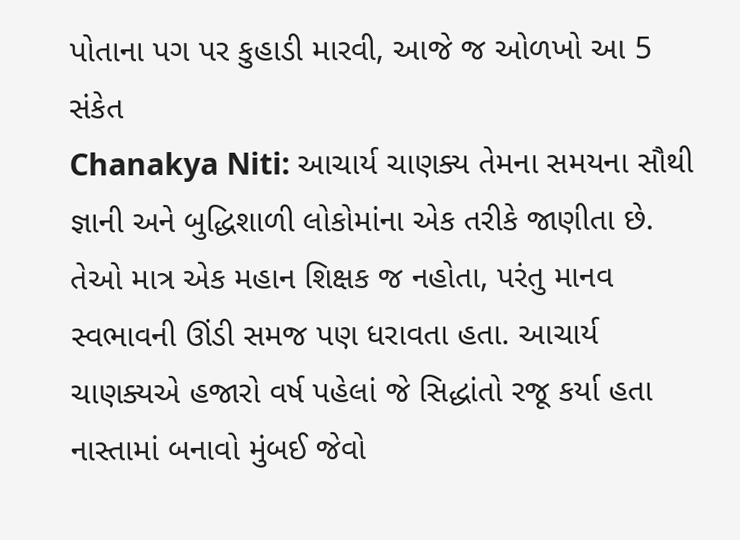પોતાના પગ પર કુહાડી મારવી, આજે જ ઓળખો આ 5 સંકેત
Chanakya Niti: આચાર્ય ચાણક્ય તેમના સમયના સૌથી જ્ઞાની અને બુદ્ધિશાળી લોકોમાંના એક તરીકે જાણીતા છે. તેઓ માત્ર એક મહાન શિક્ષક જ નહોતા, પરંતુ માનવ સ્વભાવની ઊંડી સમજ પણ ધરાવતા હતા. આચાર્ય ચાણક્યએ હજારો વર્ષ પહેલાં જે સિદ્ધાંતો રજૂ કર્યા હતા
નાસ્તામાં બનાવો મુંબઈ જેવો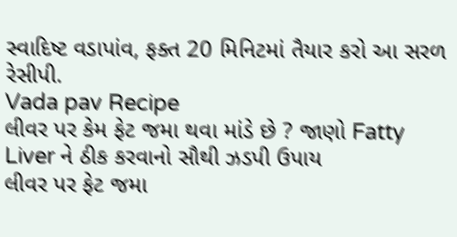સ્વાદિષ્ટ વડાપાંવ, ફક્ત 20 મિનિટમાં તૈયાર કરો આ સરળ રેસીપી.
Vada pav Recipe
લીવર પર કેમ ફેટ જમા થવા માંડે છે ? જાણો Fatty Liver ને ઠીક કરવાનો સૌથી ઝડપી ઉપાય
લીવર પર ફેટ જમા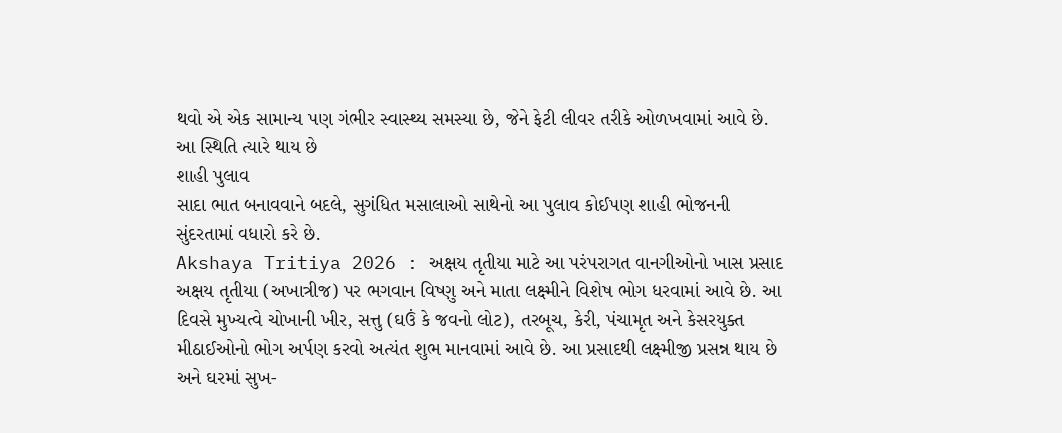થવો એ એક સામાન્ય પણ ગંભીર સ્વાસ્થ્ય સમસ્યા છે, જેને ફેટી લીવર તરીકે ઓળખવામાં આવે છે. આ સ્થિતિ ત્યારે થાય છે
શાહી પુલાવ
સાદા ભાત બનાવવાને બદલે, સુગંધિત મસાલાઓ સાથેનો આ પુલાવ કોઈપણ શાહી ભોજનની સુંદરતામાં વધારો કરે છે.
Akshaya Tritiya 2026 : અક્ષય તૃતીયા માટે આ પરંપરાગત વાનગીઓનો ખાસ પ્રસાદ
અક્ષય તૃતીયા (અખાત્રીજ) પર ભગવાન વિષ્ણુ અને માતા લક્ષ્મીને વિશેષ ભોગ ધરવામાં આવે છે. આ દિવસે મુખ્યત્વે ચોખાની ખીર, સત્તુ (ઘઉં કે જવનો લોટ), તરબૂચ, કેરી, પંચામૃત અને કેસરયુક્ત મીઠાઈઓનો ભોગ અર્પણ કરવો અત્યંત શુભ માનવામાં આવે છે. આ પ્રસાદથી લક્ષ્મીજી પ્રસન્ન થાય છે અને ઘરમાં સુખ-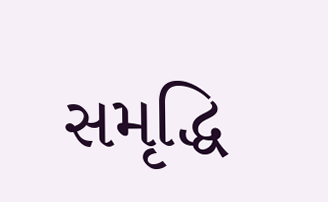સમૃદ્ધિ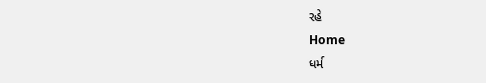રહે
Home
ધર્મ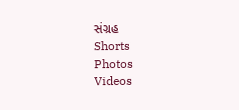સંગ્રહ
Shorts
Photos
Videos